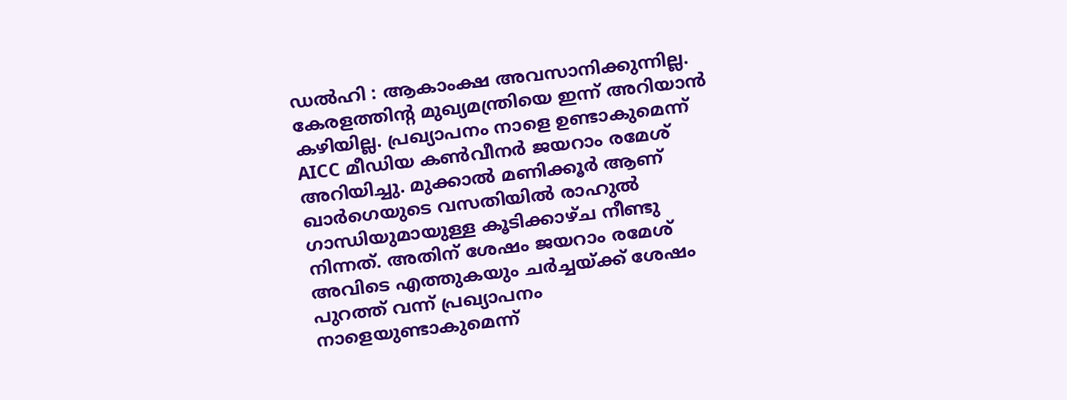ഡൽഹി : ആകാംക്ഷ അവസാനിക്കുന്നില്ല. കേരളത്തിൻ്റ മുഖ്യമന്ത്രിയെ ഇന്ന് അറിയാൻ കഴിയില്ല. പ്രഖ്യാപനം നാളെ ഉണ്ടാകുമെന്ന് AICC മീഡിയ കൺവീനർ ജയറാം രമേശ് അറിയിച്ചു. മുക്കാൽ മണിക്കൂർ ആണ് ഖാർഗെയുടെ വസതിയിൽ രാഹുൽ ഗാന്ധിയുമായുള്ള കൂടിക്കാഴ്ച നീണ്ടു നിന്നത്. അതിന് ശേഷം ജയറാം രമേശ് അവിടെ എത്തുകയും ചർച്ചയ്ക്ക് ശേഷം പുറത്ത് വന്ന് പ്രഖ്യാപനം നാളെയുണ്ടാകുമെന്ന്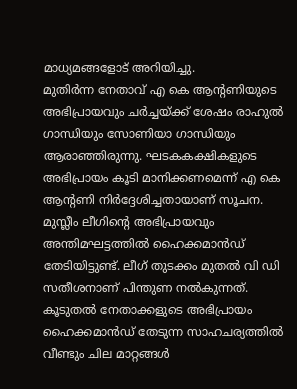മാധ്യമങ്ങളോട് അറിയിച്ചു.
മുതിർന്ന നേതാവ് എ കെ ആൻ്റണിയുടെ അഭിപ്രായവും ചർച്ചയ്ക്ക് ശേഷം രാഹുൽ ഗാന്ധിയും സോണിയാ ഗാന്ധിയും ആരാഞ്ഞിരുന്നു. ഘടകകക്ഷികളുടെ അഭിപ്രായം കൂടി മാനിക്കണമെന്ന് എ കെ ആൻ്റണി നിർദ്ദേശിച്ചതായാണ് സൂചന. മുസ്ലീം ലീഗിൻ്റെ അഭിപ്രായവും അന്തിമഘട്ടത്തിൽ ഹൈക്കമാൻഡ് തേടിയിട്ടുണ്ട്. ലീഗ് തുടക്കം മുതൽ വി ഡി സതീശനാണ് പിന്തുണ നൽകുന്നത്. കൂടുതൽ നേതാക്കളുടെ അഭിപ്രായം ഹൈക്കമാൻഡ് തേടുന്ന സാഹചര്യത്തിൽ വീണ്ടും ചില മാറ്റങ്ങൾ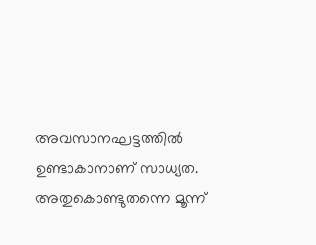അവസാനഘട്ടത്തിൽ ഉണ്ടാകാനാണ് സാധ്യത. അതുകൊണ്ടുതന്നെ മൂന്ന്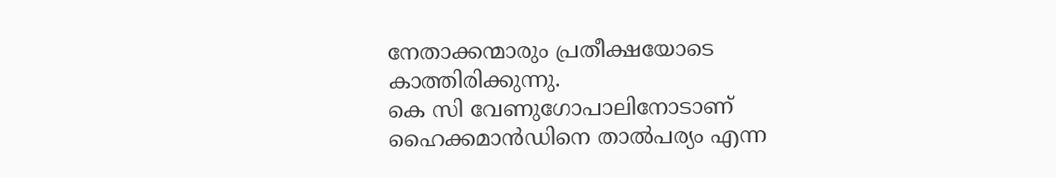നേതാക്കന്മാരും പ്രതീക്ഷയോടെ കാത്തിരിക്കുന്നു.
കെ സി വേണുഗോപാലിനോടാണ് ഹൈക്കമാൻഡിനെ താൽപര്യം എന്ന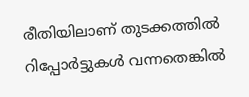രീതിയിലാണ് തുടക്കത്തിൽ റിപ്പോർട്ടുകൾ വന്നതെങ്കിൽ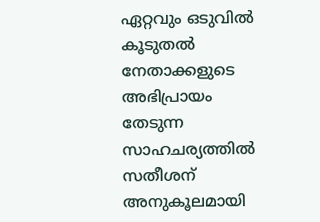ഏറ്റവും ഒടുവിൽ കൂടുതൽ നേതാക്കളുടെ അഭിപ്രായം തേടുന്ന സാഹചര്യത്തിൽ സതീശന് അനുകൂലമായി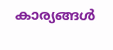കാര്യങ്ങൾ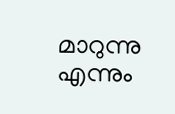മാറുന്നു എന്നും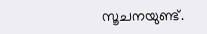സൂചനയുണ്ട്.